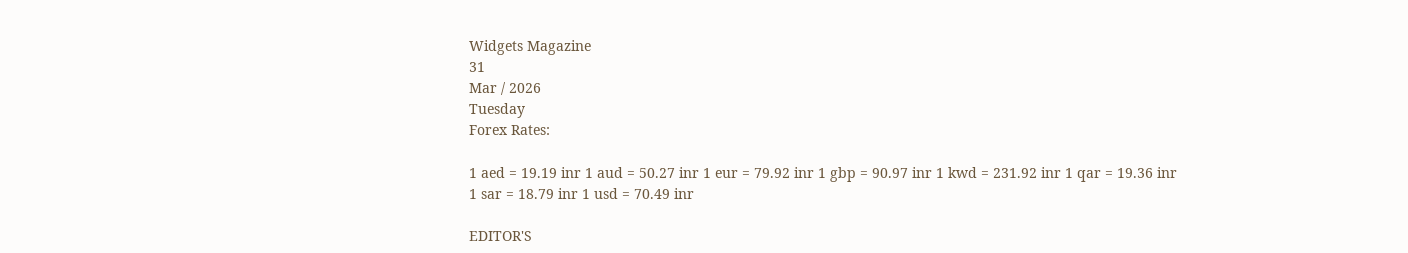Widgets Magazine
31
Mar / 2026
Tuesday
Forex Rates:

1 aed = 19.19 inr 1 aud = 50.27 inr 1 eur = 79.92 inr 1 gbp = 90.97 inr 1 kwd = 231.92 inr 1 qar = 19.36 inr 1 sar = 18.79 inr 1 usd = 70.49 inr

EDITOR'S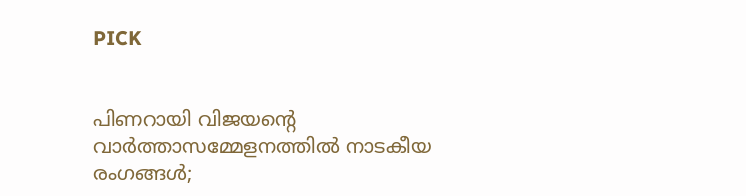PICK


പിണറായി വിജയന്റെ വാർത്താസമ്മേളനത്തിൽ നാടകീയ രംഗങ്ങൾ;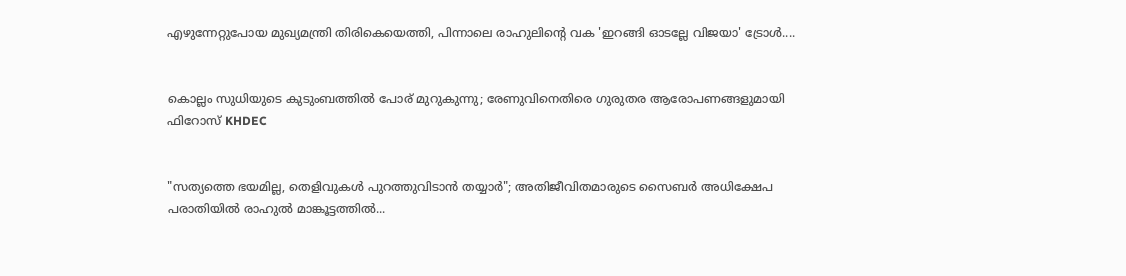എഴുന്നേറ്റുപോയ മുഖ്യമന്ത്രി തിരികെയെത്തി, പിന്നാലെ രാഹുലിന്റെ വക 'ഇറങ്ങി ഓടല്ലേ വിജയാ' ട്രോൾ....


കൊല്ലം സുധിയുടെ കുടുംബത്തിൽ പോര് മുറുകുന്നു; രേണുവിനെതിരെ ഗുരുതര ആരോപണങ്ങളുമായി ഫിറോസ് KHDEC


"സത്യത്തെ ഭയമില്ല, തെളിവുകൾ പുറത്തുവിടാൻ തയ്യാർ"; അതിജീവിതമാരുടെ സൈബർ അധിക്ഷേപ പരാതിയിൽ രാഹുൽ മാങ്കൂട്ടത്തിൽ...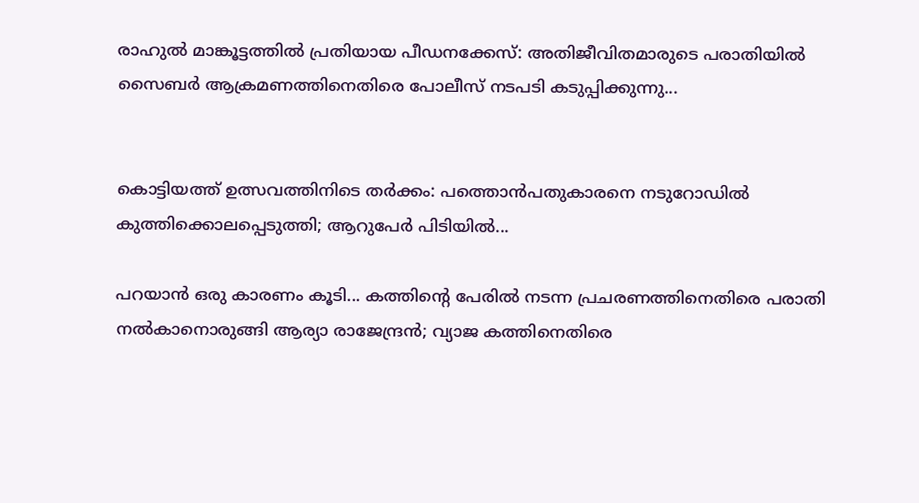രാഹുൽ മാങ്കൂട്ടത്തിൽ പ്രതിയായ പീഡനക്കേസ്: അതിജീവിതമാരുടെ പരാതിയിൽ സൈബർ ആക്രമണത്തിനെതിരെ പോലീസ് നടപടി കടുപ്പിക്കുന്നു...


കൊട്ടിയത്ത് ഉത്സവത്തിനിടെ തർക്കം: പത്തൊൻപതുകാരനെ നടുറോഡിൽ കുത്തിക്കൊലപ്പെടുത്തി; ആറുപേർ പിടിയിൽ...

പറയാന്‍ ഒരു കാരണം കൂടി... കത്തിന്റെ പേരില്‍ നടന്ന പ്രചരണത്തിനെതിരെ പരാതി നല്‍കാനൊരുങ്ങി ആര്യാ രാജേന്ദ്രന്‍; വ്യാജ കത്തിനെതിരെ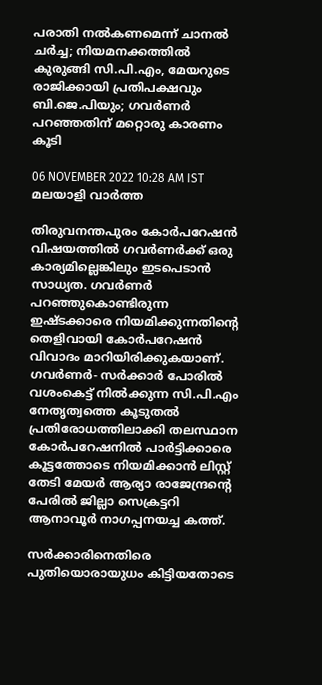പരാതി നല്‍കണമെന്ന് ചാനല്‍ ചര്‍ച്ച; നിയമനക്കത്തില്‍ കുരുങ്ങി സി.പി.എം, മേയറുടെ രാജിക്കായി പ്രതിപക്ഷവും ബി.ജെ.പിയും; ഗവര്‍ണര്‍ പറഞ്ഞതിന് മറ്റൊരു കാരണം കൂടി

06 NOVEMBER 2022 10:28 AM IST
മലയാളി വാര്‍ത്ത

തിരുവനന്തപുരം കോര്‍പറേഷന്‍ വിഷയത്തില്‍ ഗവര്‍ണര്‍ക്ക് ഒരു കാര്യമില്ലെങ്കിലും ഇടപെടാന്‍ സാധ്യത. ഗവര്‍ണര്‍ പറഞ്ഞുകൊണ്ടിരുന്ന ഇഷ്ടക്കാരെ നിയമിക്കുന്നതിന്റെ തെളിവായി കോര്‍പറേഷന്‍ വിവാദം മാറിയിരിക്കുകയാണ്. ഗവര്‍ണര്‍- സര്‍ക്കാര്‍ പോരില്‍ വശംകെട്ട് നില്‍ക്കുന്ന സി.പി.എം നേതൃത്വത്തെ കൂടുതല്‍ പ്രതിരോധത്തിലാക്കി തലസ്ഥാന കോര്‍പറേഷനില്‍ പാര്‍ട്ടിക്കാരെ കൂട്ടത്തോടെ നിയമിക്കാന്‍ ലിസ്റ്റ് തേടി മേയര്‍ ആര്യാ രാജേന്ദ്രന്റെ പേരില്‍ ജില്ലാ സെക്രട്ടറി ആനാവൂര്‍ നാഗപ്പനയച്ച കത്ത്.

സര്‍ക്കാരിനെതിരെ പുതിയൊരായുധം കിട്ടിയതോടെ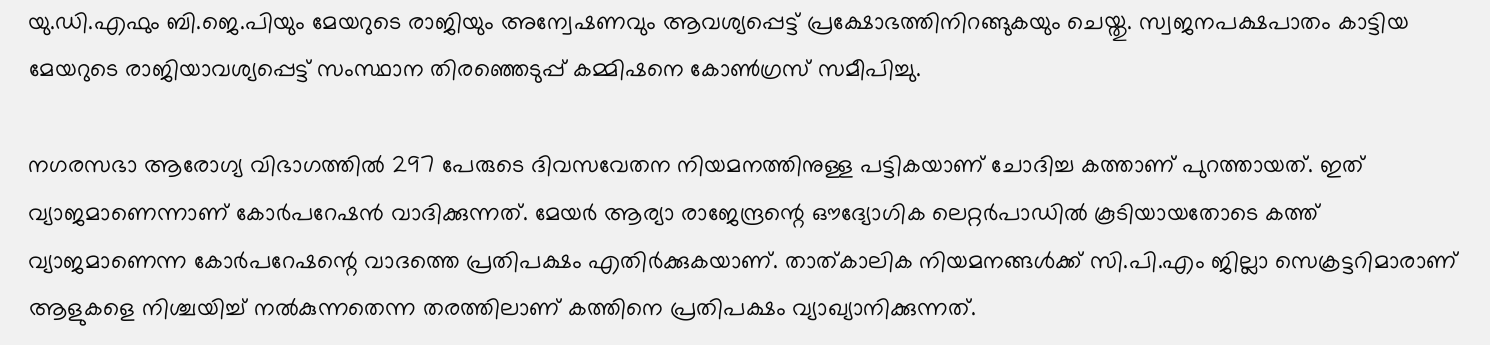യു.ഡി.എഫും ബി.ജെ.പിയും മേയറുടെ രാജിയും അന്വേഷണവും ആവശ്യപ്പെട്ട് പ്രക്ഷോഭത്തിനിറങ്ങുകയും ചെയ്തു. സ്വജനപക്ഷപാതം കാട്ടിയ മേയറുടെ രാജിയാവശ്യപ്പെട്ട് സംസ്ഥാന തിരഞ്ഞെടുപ്പ് കമ്മിഷനെ കോണ്‍ഗ്രസ് സമീപിച്ചു.

നഗരസഭാ ആരോഗ്യ വിഭാഗത്തില്‍ 297 പേരുടെ ദിവസവേതന നിയമനത്തിനുള്ള പട്ടികയാണ് ചോദിച്ച കത്താണ് പുറത്തായത്. ഇത് വ്യാജമാണെന്നാണ് കോര്‍പറേഷന്‍ വാദിക്കുന്നത്. മേയര്‍ ആര്യാ രാജേന്ദ്രന്റെ ഔദ്യോഗിക ലെറ്റര്‍പാഡില്‍ കൂടിയായതോടെ കത്ത് വ്യാജമാണെന്ന കോര്‍പറേഷന്റെ വാദത്തെ പ്രതിപക്ഷം എതിര്‍ക്കുകയാണ്. താത്കാലിക നിയമനങ്ങള്‍ക്ക് സി.പി.എം ജില്ലാ സെക്രട്ടറിമാരാണ് ആളുകളെ നിശ്ചയിച്ച് നല്‍കുന്നതെന്ന തരത്തിലാണ് കത്തിനെ പ്രതിപക്ഷം വ്യാഖ്യാനിക്കുന്നത്.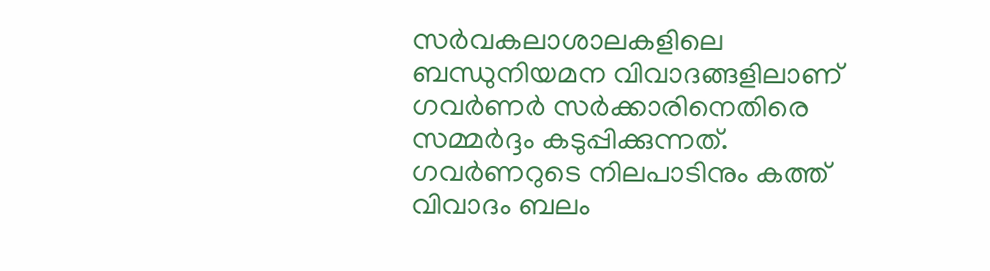സര്‍വകലാശാലകളിലെ ബന്ധുനിയമന വിവാദങ്ങളിലാണ് ഗവര്‍ണര്‍ സര്‍ക്കാരിനെതിരെ സമ്മര്‍ദ്ദം കടുപ്പിക്കുന്നത്. ഗവര്‍ണറുടെ നിലപാടിനും കത്ത് വിവാദം ബലം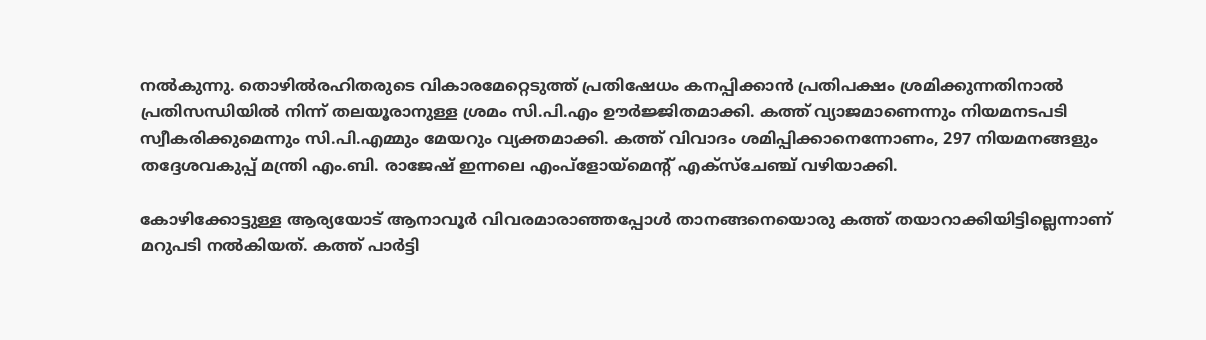നല്‍കുന്നു. തൊഴില്‍രഹിതരുടെ വികാരമേറ്റെടുത്ത് പ്രതിഷേധം കനപ്പിക്കാന്‍ പ്രതിപക്ഷം ശ്രമിക്കുന്നതിനാല്‍ പ്രതിസന്ധിയില്‍ നിന്ന് തലയൂരാനുള്ള ശ്രമം സി.പി.എം ഊര്‍ജ്ജിതമാക്കി. കത്ത് വ്യാജമാണെന്നും നിയമനടപടി സ്വീകരിക്കുമെന്നും സി.പി.എമ്മും മേയറും വ്യക്തമാക്കി. കത്ത് വിവാദം ശമിപ്പിക്കാനെന്നോണം, 297 നിയമനങ്ങളും തദ്ദേശവകുപ്പ് മന്ത്രി എം.ബി. രാജേഷ് ഇന്നലെ എംപ്‌ളോയ്‌മെന്റ് എക്സ്‌ചേഞ്ച് വഴിയാക്കി.

കോഴിക്കോട്ടുള്ള ആര്യയോട് ആനാവൂര്‍ വിവരമാരാഞ്ഞപ്പോള്‍ താനങ്ങനെയൊരു കത്ത് തയാറാക്കിയിട്ടില്ലെന്നാണ് മറുപടി നല്‍കിയത്. കത്ത് പാര്‍ട്ടി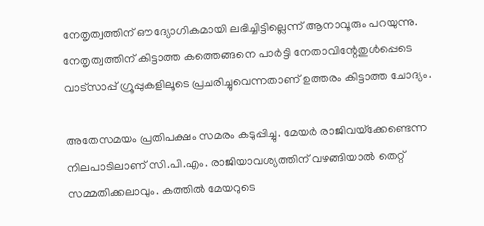നേതൃത്വത്തിന് ഔദ്യോഗികമായി ലഭിച്ചിട്ടില്ലെന്ന് ആനാവൂരും പറയുന്നു. നേതൃത്വത്തിന് കിട്ടാത്ത കത്തെങ്ങനെ പാര്‍ട്ടി നേതാവിന്റേതുള്‍പ്പെടെ വാട്‌സാപ്പ് ഗ്രൂപ്പുകളിലൂടെ പ്രചരിച്ചുവെന്നതാണ് ഉത്തരം കിട്ടാത്ത ചോദ്യം.

അതേസമയം പ്രതിപക്ഷം സമരം കടുപ്പിച്ചു. മേയര്‍ രാജിവയ്‌ക്കേണ്ടെന്ന നിലപാടിലാണ് സി.പി.എം. രാജിയാവശ്യത്തിന് വഴങ്ങിയാല്‍ തെറ്റ് സമ്മതിക്കലാവും. കത്തില്‍ മേയറുടെ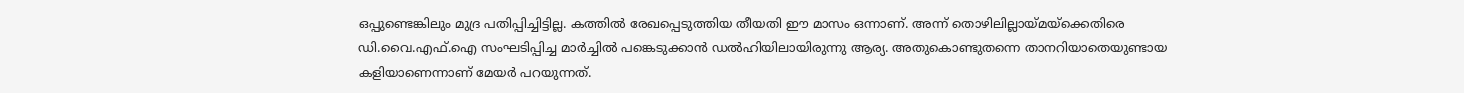ഒപ്പുണ്ടെങ്കിലും മുദ്ര പതിപ്പിച്ചിട്ടില്ല. കത്തില്‍ രേഖപ്പെടുത്തിയ തീയതി ഈ മാസം ഒന്നാണ്. അന്ന് തൊഴിലില്ലായ്മയ്‌ക്കെതിരെ ഡി.വൈ.എഫ്.ഐ സംഘടിപ്പിച്ച മാര്‍ച്ചില്‍ പങ്കെടുക്കാന്‍ ഡല്‍ഹിയിലായിരുന്നു ആര്യ. അതുകൊണ്ടുതന്നെ താനറിയാതെയുണ്ടായ കളിയാണെന്നാണ് മേയര്‍ പറയുന്നത്.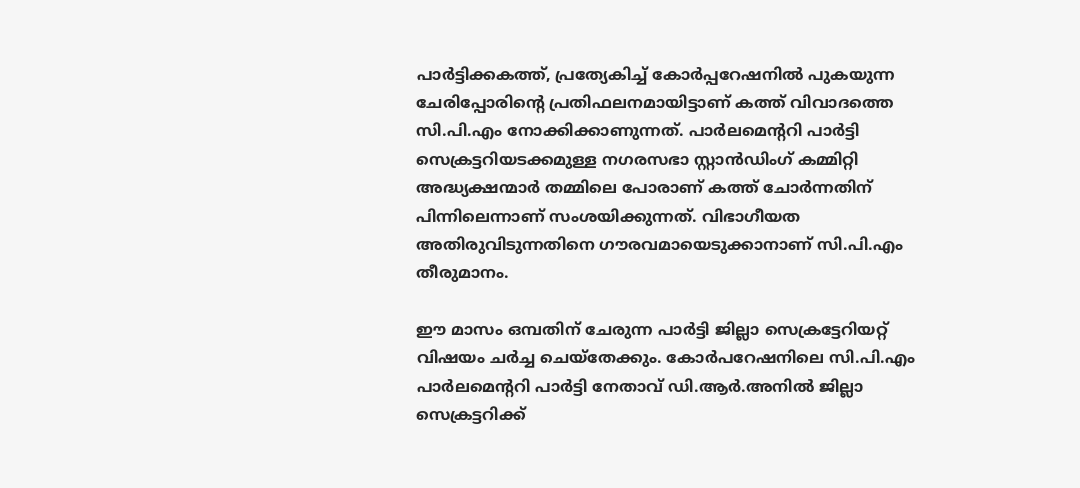പാര്‍ട്ടിക്കകത്ത്, പ്രത്യേകിച്ച് കോര്‍പ്പറേഷനില്‍ പുകയുന്ന ചേരിപ്പോരിന്റെ പ്രതിഫലനമായിട്ടാണ് കത്ത് വിവാദത്തെ സി.പി.എം നോക്കിക്കാണുന്നത്. പാര്‍ലമെന്ററി പാര്‍ട്ടി സെക്രട്ടറിയടക്കമുള്ള നഗരസഭാ സ്റ്റാന്‍ഡിംഗ് കമ്മിറ്റി അദ്ധ്യക്ഷന്മാര്‍ തമ്മിലെ പോരാണ് കത്ത് ചോര്‍ന്നതിന് പിന്നിലെന്നാണ് സംശയിക്കുന്നത്. വിഭാഗീയത അതിരുവിടുന്നതിനെ ഗൗരവമായെടുക്കാനാണ് സി.പി.എം തീരുമാനം.

ഈ മാസം ഒമ്പതിന് ചേരുന്ന പാര്‍ട്ടി ജില്ലാ സെക്രട്ടേറിയറ്റ് വിഷയം ചര്‍ച്ച ചെയ്‌തേക്കും. കോര്‍പറേഷനിലെ സി.പി.എം പാര്‍ലമെന്ററി പാര്‍ട്ടി നേതാവ് ഡി.ആര്‍.അനില്‍ ജില്ലാ സെക്രട്ടറിക്ക്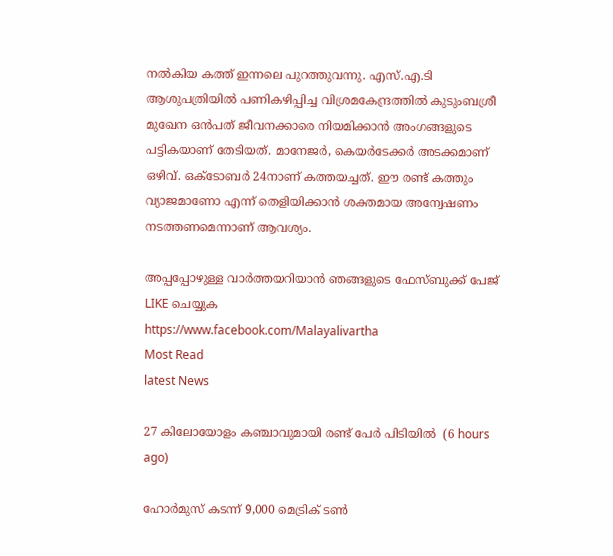നല്‍കിയ കത്ത് ഇന്നലെ പുറത്തുവന്നു. എസ്.എ.ടി ആശുപത്രിയില്‍ പണികഴിപ്പിച്ച വിശ്രമകേന്ദ്രത്തില്‍ കുടുംബശ്രീ മുഖേന ഒന്‍പത് ജീവനക്കാരെ നിയമിക്കാന്‍ അംഗങ്ങളുടെ പട്ടികയാണ് തേടിയത്. മാനേജര്‍, കെയര്‍ടേക്കര്‍ അടക്കമാണ് ഒഴിവ്. ഒക്ടോബര്‍ 24നാണ് കത്തയച്ചത്. ഈ രണ്ട് കത്തും വ്യാജമാണോ എന്ന് തെളിയിക്കാന്‍ ശക്തമായ അന്വേഷണം നടത്തണമെന്നാണ് ആവശ്യം.

അപ്പപ്പോഴുള്ള വാര്‍ത്തയറിയാന്‍ ഞങ്ങളുടെ ഫേസ്‌ബുക്ക്‌ പേജ് LIKE ചെയ്യുക
https://www.facebook.com/Malayalivartha
Most Read
latest News

27 കിലോയോളം കഞ്ചാവുമായി രണ്ട് പേര്‍ പിടിയില്‍  (6 hours ago)

ഹോര്‍മുസ് കടന്ന് 9,000 മെട്രിക് ടണ്‍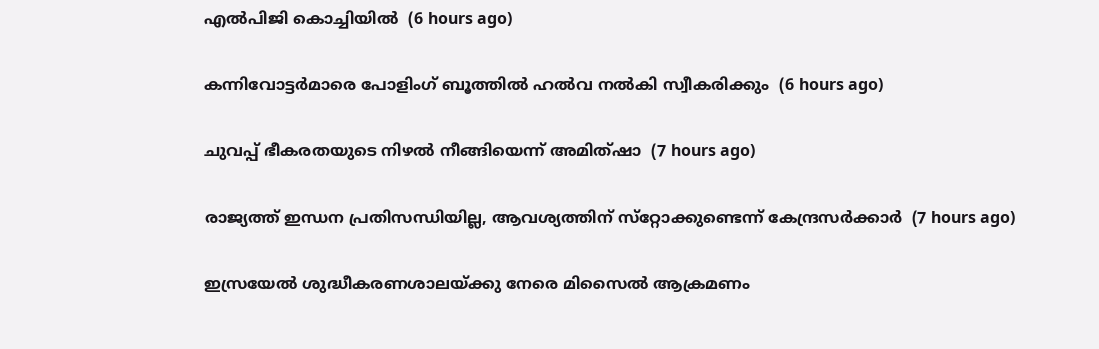എല്‍പിജി കൊച്ചിയില്‍  (6 hours ago)

കന്നിവോട്ടര്‍മാരെ പോളിംഗ് ബൂത്തില്‍ ഹല്‍വ നല്‍കി സ്വീകരിക്കും  (6 hours ago)

ചുവപ്പ് ഭീകരതയുടെ നിഴല്‍ നീങ്ങിയെന്ന് അമിത്ഷാ  (7 hours ago)

രാജ്യത്ത് ഇന്ധന പ്രതിസന്ധിയില്ല, ആവശ്യത്തിന് സ്‌റ്റോക്കുണ്ടെന്ന് കേന്ദ്രസര്‍ക്കാര്‍  (7 hours ago)

ഇസ്രയേല്‍ ശുദ്ധീകരണശാലയ്ക്കു നേരെ മിസൈല്‍ ആക്രമണം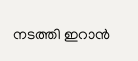നടത്തി ഇറാന്‍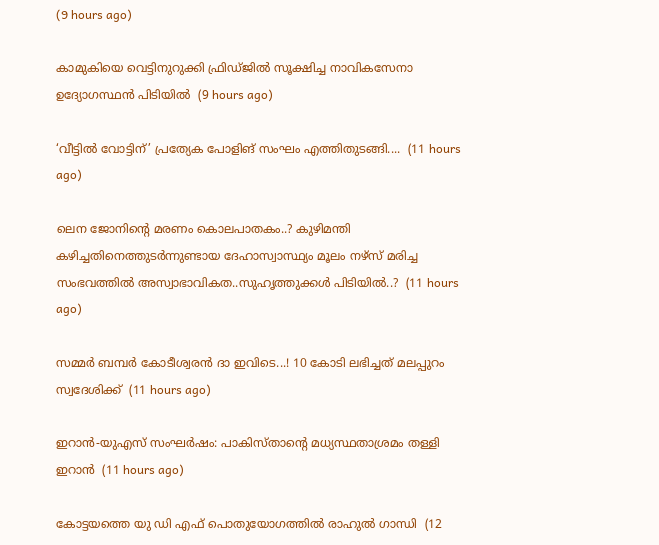(9 hours ago)

കാമുകിയെ വെട്ടിനുറുക്കി ഫ്രിഡ്ജില്‍ സൂക്ഷിച്ച നാവികസേനാ ഉദ്യോഗസ്ഥന്‍ പിടിയില്‍  (9 hours ago)

‘വീട്ടിൽ വോട്ടിന്’ പ്രത്യേക പോളിങ് സംഘം എത്തിതുടങ്ങി....  (11 hours ago)

ലെന ജോനിന്റെ മരണം കൊലപാതകം..? കുഴിമന്തി കഴിച്ചതിനെത്തുടര്‍ന്നുണ്ടായ ദേഹാസ്വാസ്ഥ്യം മൂലം നഴ്സ് മരിച്ച സംഭവത്തില്‍ അസ്വാഭാവികത..സുഹൃത്തുക്കൾ പിടിയിൽ..?  (11 hours ago)

സമ്മർ ബമ്പർ കോടീശ്വരൻ ദാ ഇവിടെ...! 10 കോടി ലഭിച്ചത് മലപ്പുറം സ്വദേശിക്ക്  (11 hours ago)

ഇറാൻ-യുഎസ് സംഘർഷം: പാകിസ്താന്റെ മധ്യസ്ഥതാശ്രമം തള്ളി ഇറാൻ  (11 hours ago)

കോട്ടയത്തെ യു ഡി എഫ് പൊതുയോഗത്തിൽ രാഹുൽ ഗാന്ധി  (12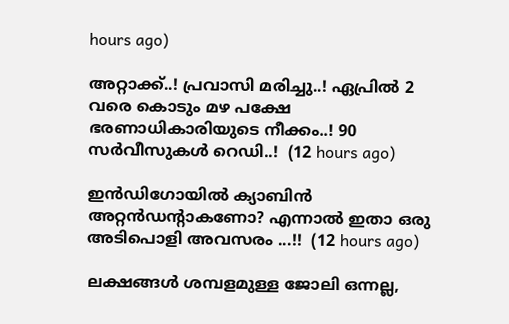hours ago)

അറ്റാക്ക്..! പ്രവാസി മരിച്ചു..! ഏപ്രിൽ 2 വരെ കൊടും മഴ പക്ഷേ ഭരണാധികാരിയുടെ നീക്കം..! 90 സർവീസുകൾ റെഡി..!  (12 hours ago)

ഇന്‍ഡിഗോയില്‍ ക്യാബിന്‍ അറ്റന്‍ഡന്റാകണോ? എന്നാൽ ഇതാ ഒരു അടിപൊളി അവസരം ...!!  (12 hours ago)

ലക്ഷങ്ങൾ ശമ്പളമുള്ള ജോലി ഒന്നല്ല,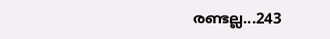രണ്ടല്ല...243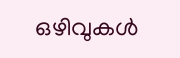ഒഴിവുകൾ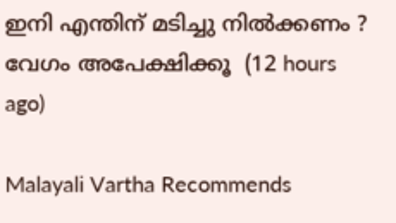ഇനി എന്തിന് മടിച്ചു നിൽക്കണം ? വേഗം അപേക്ഷിക്കൂ  (12 hours ago)

Malayali Vartha Recommends